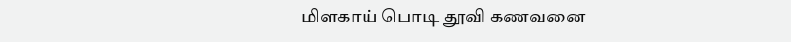மிளகாய் பொடி தூவி கணவனை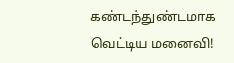கண்டந்துண்டமாக வெட்டிய மனைவி!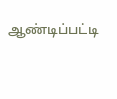ஆண்டிப்பட்டி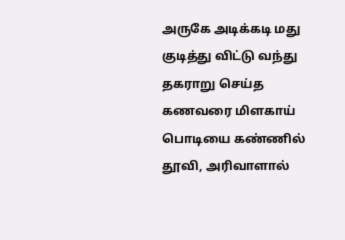அருகே அடிக்கடி மது குடித்து விட்டு வந்து தகராறு செய்த கணவரை மிளகாய் பொடியை கண்ணில் தூவி, அரிவாளால்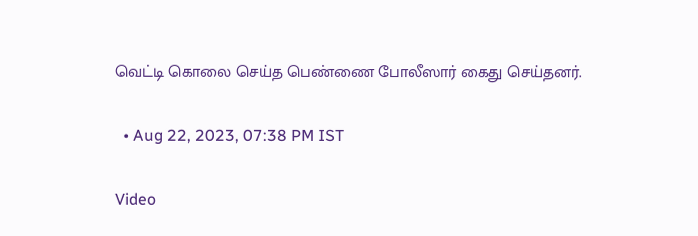வெட்டி கொலை செய்த பெண்ணை போலீஸார் கைது செய்தனர்.

  • Aug 22, 2023, 07:38 PM IST

Video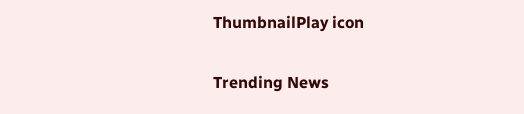ThumbnailPlay icon

Trending News